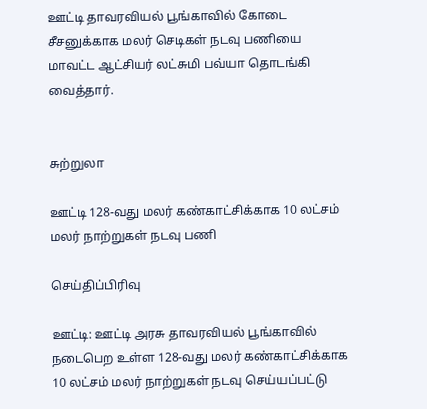ஊட்டி தாவரவியல் பூங்காவில் கோடை சீசனுக்காக மலர் செடிகள் நடவு பணியை மாவட்ட ஆட்சியர் லட்சுமி பவ்யா தொடங்கி வைத்தார்.


சுற்றுலா

ஊட்டி 128-வது மலர் கண்காட்சிக்காக 10 லட்சம் மலர் நாற்றுகள் நடவு பணி

செய்திப்பிரிவு

ஊட்டி: ஊட்டி அரசு தாவரவியல் பூங்காவில் நடைபெற உள்ள 128-வது மலர் கண்காட்சிக்காக 10 லட்சம் மலர் நாற்றுகள் நடவு செய்யப்பட்டு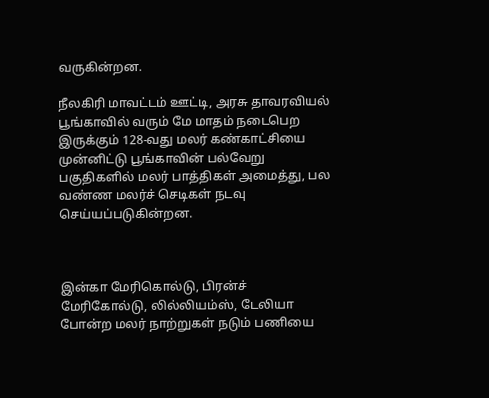வருகின்றன.

நீலகிரி மாவட்டம் ஊட்டி, அரசு தாவரவியல் பூங்காவில் வரும் மே மாதம் நடைபெற இருக்கும் 128-வது மலர் கண்காட்சியை முன்னிட்டு பூங்காவின் பல்வேறு பகுதிகளில் மலர் பாத்திகள் அமைத்து, பல வண்ண மலர்ச் செடிகள் நடவு செய்யப்படுகின்றன.



இன்கா மேரிகொல்டு, பிரன்ச் மேரிகோல்டு, லில்லியம்ஸ், டேலியா போன்ற மலர் நாற்றுகள் நடும் பணியை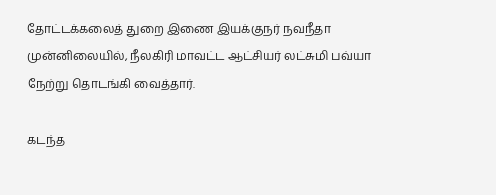தோட்டக்கலைத் துறை இணை இயக்குநர் நவநீதா முன்னிலையில், நீலகிரி மாவட்ட ஆட்சியர் லட்சுமி பவ்யா நேற்று தொடங்கி வைத்தார்.

கடந்த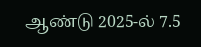ஆண்டு 2025-ல் 7.5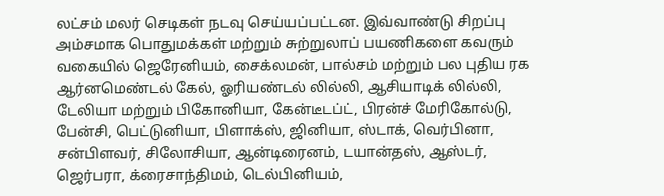லட்சம் மலர் செடிகள் நடவு செய்யப்பட்டன. இவ்வாண்டு சிறப்பு அம்சமாக பொதுமக்கள் மற்றும் சுற்றுலாப் பயணிகளை கவரும் வகையில் ஜெரேனியம், சைக்லமன், பால்சம் மற்றும் பல புதிய ரக ஆர்னமெண்டல் கேல், ஓரியண்டல் லில்லி, ஆசியாடிக் லில்லி, டேலியா மற்றும் பிகோனியா, கேன்டீடப்ட், பிரன்ச் மேரிகோல்டு, பேன்சி, பெட்டுனியா, பிளாக்ஸ், ஜினியா, ஸ்டாக், வெர்பினா, சன்பிளவர், சிலோசியா, ஆன்டிரைனம், டயான்தஸ், ஆஸ்டர், ஜெர்பரா, க்ரைசாந்திமம், டெல்பினியம்,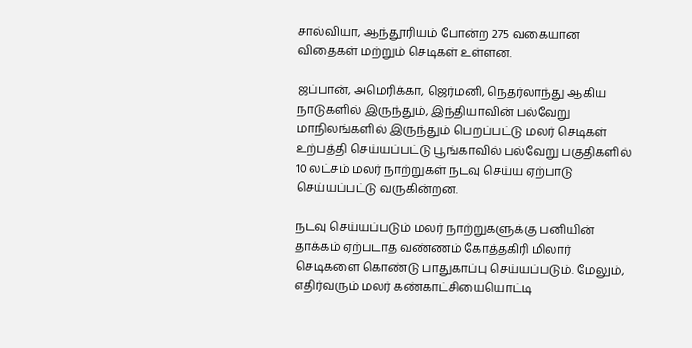சால்வியா, ஆந்தூரியம் போன்ற 275 வகையான விதைகள் மற்றும் செடிகள் உள்ளன.

ஜப்பான், அமெரிக்கா, ஜெர்மனி, நெதர்லாந்து ஆகிய நாடுகளில் இருந்தும், இந்தியாவின் பல்வேறு மாநிலங்களில் இருந்தும் பெறப்பட்டு மலர் செடிகள் உற்பத்தி செய்யப்பட்டு பூங்காவில் பல்வேறு பகுதிகளில் 10 லட்சம் மலர் நாற்றுகள் நடவு செய்ய ஏற்பாடு செய்யப்பட்டு வருகின்றன.

நடவு செய்யப்படும் மலர் நாற்றுகளுக்கு பனியின் தாக்கம் ஏற்படாத வண்ணம் கோத்தகிரி மிலார் செடிகளை கொண்டு பாதுகாப்பு செய்யப்படும். மேலும், எதிர்வரும் மலர் கண்காட்சியையொட்டி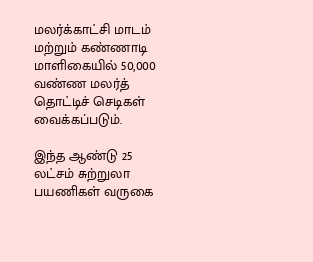மலர்க்காட்சி மாடம் மற்றும் கண்ணாடி மாளிகையில் 50,000 வண்ண மலர்த் தொட்டிச் செடிகள் வைக்கப்படும்.

இந்த ஆண்டு 25 லட்சம் சுற்றுலா பயணிகள் வருகை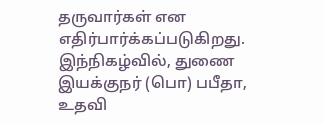தருவார்கள் என எதிர்பார்க்கப்படுகிறது. இந்நிகழ்வில், துணை இயக்குநர் (பொ) பபீதா, உதவி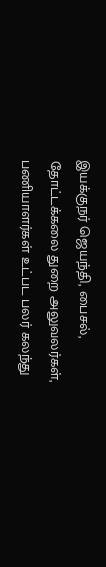இயக்குநர் ஜெயந்தி, பைசல், தோட்டக்கலை துறை அலுவலர்கள், பணியாளர்கள் உட்பட பலர் கலந்து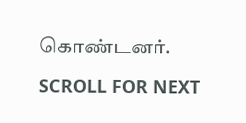கொண்டனர்.

SCROLL FOR NEXT